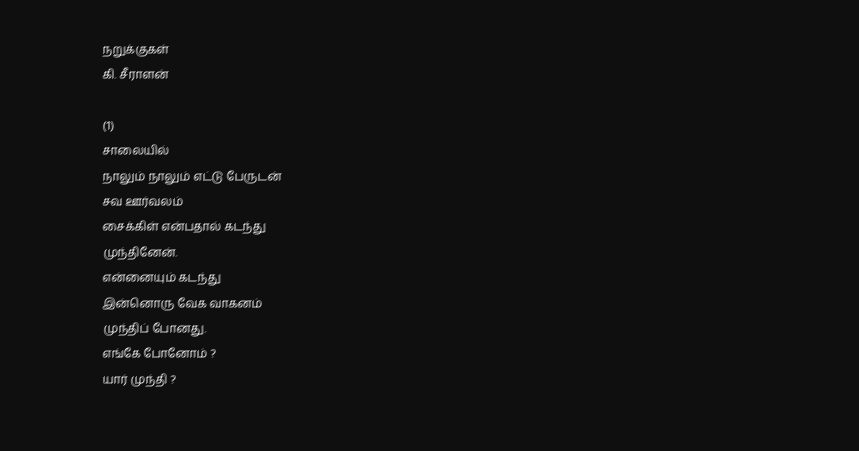நறுக்குகள்
கி. சீராளன்

(1)
சாலையில்
நாலும் நாலும் எட்டு பேருடன்
சவ ஊர்வலம்
சைக்கிள் என்பதால் கடந்து
முந்தினேன்.
என்னையும் கடந்து
இன்னொரு வேக வாகனம்
முந்திப் போனது.
எங்கே போனோம் ?
யார் முந்தி ?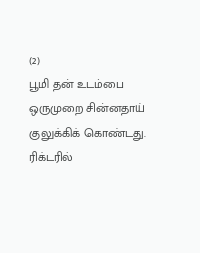(2)
பூமி தன் உடம்பை
ஒருமுறை சின்னதாய்
குலுக்கிக் கொண்டது.
ரிக்டரில்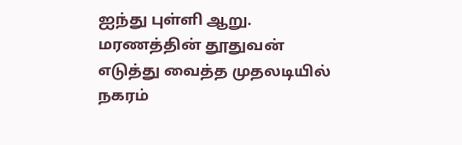ஐந்து புள்ளி ஆறு.
மரணத்தின் தூதுவன்
எடுத்து வைத்த முதலடியில்
நகரம்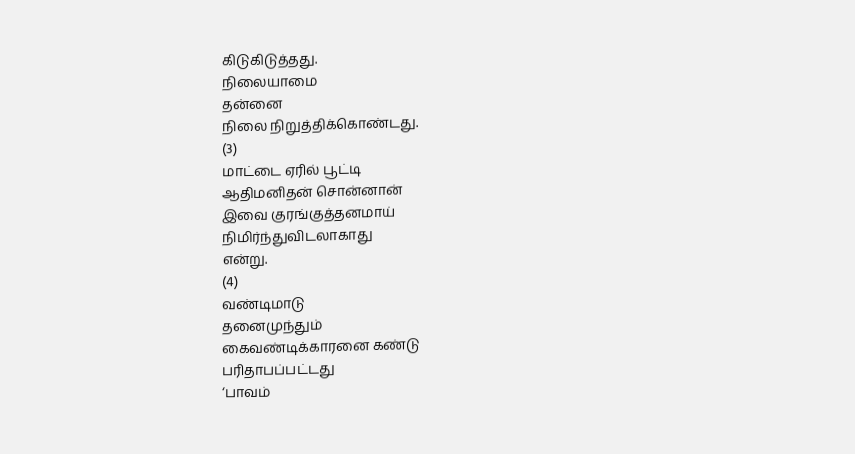கிடுகிடுத்தது.
நிலையாமை
தன்னை
நிலை நிறுத்திக்கொண்டது.
(3)
மாட்டை ஏரில் பூட்டி
ஆதிமனிதன் சொன்னான்
இவை குரங்குத்தனமாய்
நிமிர்ந்துவிடலாகாது
என்று.
(4)
வண்டிமாடு
தனைமுந்தும்
கைவண்டிக்காரனை கண்டு
பரிதாபப்பட்டது
‘பாவம்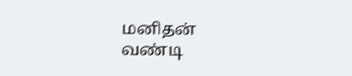மனிதன்
வண்டி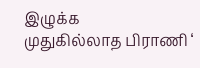இழுக்க
முதுகில்லாத பிராணி ‘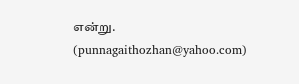என்று.
(punnagaithozhan@yahoo.com)